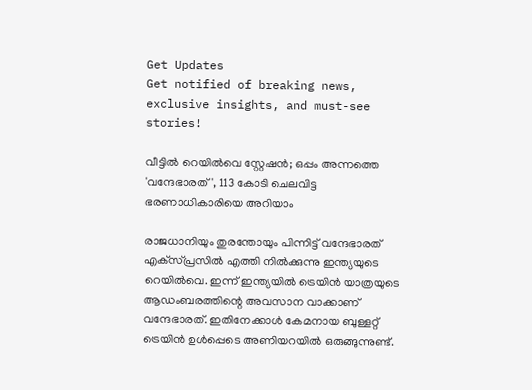Get Updates
Get notified of breaking news, exclusive insights, and must-see stories!

വീട്ടില്‍ റെയില്‍വെ സ്റ്റേഷന്‍; ഒപ്പം അന്നത്തെ 'വന്ദേഭാരത്', 113 കോടി ചെലവിട്ട ഭരണാധികാരിയെ അറിയാം

രാജധാനിയും തുരന്തോയും പിന്നിട്ട് വന്ദേഭാരത് എക്‌സ്പ്രസില്‍ എത്തി നില്‍ക്കുന്നു ഇന്ത്യയുടെ റെയില്‍വെ. ഇന്ന് ഇന്ത്യയില്‍ ട്രെയിന്‍ യാത്രയുടെ ആഡംബരത്തിന്റെ അവസാന വാക്കാണ് വന്ദേഭാരത്. ഇതിനേക്കാള്‍ കേമനായ ബുള്ളറ്റ് ട്രെയിന്‍ ഉള്‍പ്പെടെ അണിയറയില്‍ ഒരുങ്ങുന്നുണ്ട്.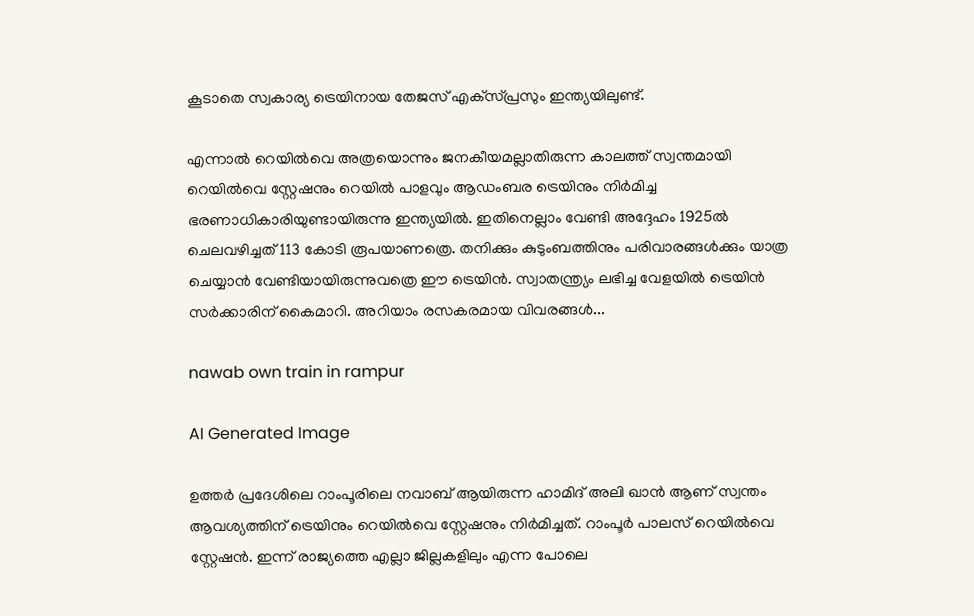കൂടാതെ സ്വകാര്യ ട്രെയിനായ തേജസ് എക്‌സ്പ്രസും ഇന്ത്യയിലുണ്ട്.

എന്നാല്‍ റെയില്‍വെ അത്രയൊന്നും ജനകീയമല്ലാതിരുന്ന കാലത്ത് സ്വന്തമായി റെയില്‍വെ സ്റ്റേഷനും റെയില്‍ പാളവും ആഡംബര ട്രെയിനും നിര്‍മിച്ച ഭരണാധികാരിയുണ്ടായിരുന്നു ഇന്ത്യയില്‍. ഇതിനെല്ലാം വേണ്ടി അദ്ദേഹം 1925ല്‍ ചെലവഴിച്ചത് 113 കോടി രൂപയാണത്രെ. തനിക്കും കുടുംബത്തിനും പരിവാരങ്ങള്‍ക്കും യാത്ര ചെയ്യാന്‍ വേണ്ടിയായിരുന്നുവത്രെ ഈ ട്രെയിന്‍. സ്വാതന്ത്ര്യം ലഭിച്ച വേളയില്‍ ട്രെയിന്‍ സര്‍ക്കാരിന് കൈമാറി. അറിയാം രസകരമായ വിവരങ്ങള്‍...

nawab own train in rampur

AI Generated Image

ഉത്തര്‍ പ്രദേശിലെ റാംപൂരിലെ നവാബ് ആയിരുന്ന ഹാമിദ് അലി ഖാന്‍ ആണ് സ്വന്തം ആവശ്യത്തിന് ട്രെയിനും റെയില്‍വെ സ്റ്റേഷനും നിര്‍മിച്ചത്. റാംപൂര്‍ പാലസ് റെയില്‍വെ സ്റ്റേഷന്‍. ഇന്ന് രാജ്യത്തെ എല്ലാ ജില്ലകളിലും എന്ന പോലെ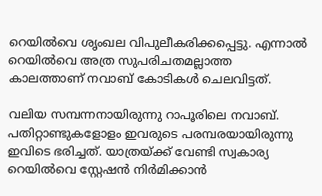റെയില്‍വെ ശൃംഖല വിപുലീകരിക്കപ്പെട്ടു. എന്നാല്‍ റെയില്‍വെ അത്ര സുപരിചതമല്ലാത്ത കാലത്താണ് നവാബ് കോടികള്‍ ചെലവിട്ടത്.

വലിയ സമ്പന്നനായിരുന്നു റാപൂരിലെ നവാബ്. പതിറ്റാണ്ടുകളോളം ഇവരുടെ പരമ്പരയായിരുന്നു ഇവിടെ ഭരിച്ചത്. യാത്രയ്ക്ക് വേണ്ടി സ്വകാര്യ റെയില്‍വെ സ്റ്റേഷന്‍ നിര്‍മിക്കാന്‍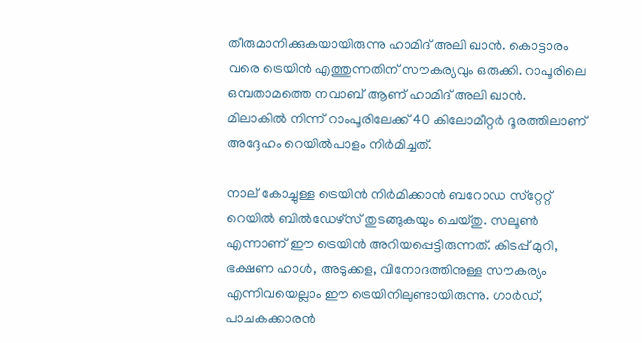തീരുമാനിക്കുകയായിരുന്നു ഹാമിദ് അലി ഖാന്‍. കൊട്ടാരം വരെ ട്രെയിന്‍ എത്തുന്നതിന് സൗകര്യവും ഒരുക്കി. റാപൂരിലെ ഒമ്പതാമത്തെ നവാബ് ആണ് ഹാമിദ് അലി ഖാന്‍. മിലാകില്‍ നിന്ന് റാംപൂരിലേക്ക് 40 കിലോമീറ്റര്‍ ദൂരത്തിലാണ് അദ്ദേഹം റെയില്‍പാളം നിര്‍മിച്ചത്.

നാല് കോച്ചുള്ള ട്രെയിന്‍ നിര്‍മിക്കാന്‍ ബറോഡ സ്‌റ്റേറ്റ് റെയില്‍ ബില്‍ഡേഴ്‌സ് തുടങ്ങുകയും ചെയ്തു. സലൂണ്‍ എന്നാണ് ഈ ട്രെയിന്‍ അറിയപ്പെട്ടിരുന്നത്. കിടപ്പ് മുറി, ഭക്ഷണ ഹാള്‍, അടുക്കള, വിനോദത്തിനുള്ള സൗകര്യം എന്നിവയെല്ലാം ഈ ട്രെയിനിലുണ്ടായിരുന്നു. ഗാര്‍ഡ്, പാചകക്കാരന്‍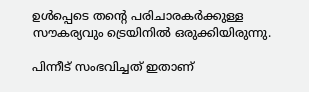ഉള്‍പ്പെടെ തന്റെ പരിചാരകര്‍ക്കുള്ള സൗകര്യവും ട്രെയിനില്‍ ഒരുക്കിയിരുന്നു.

പിന്നീട് സംഭവിച്ചത് ഇതാണ്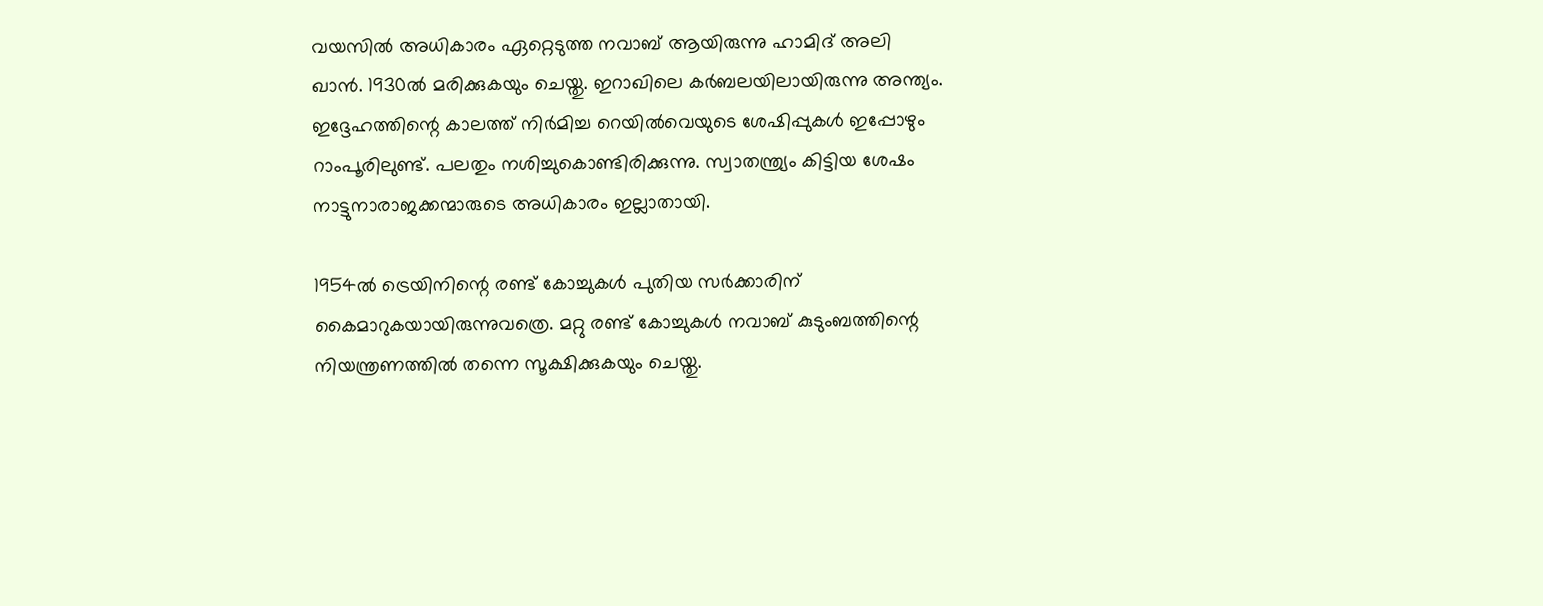വയസില്‍ അധികാരം ഏറ്റെടുത്ത നവാബ് ആയിരുന്നു ഹാമിദ് അലി ഖാന്‍. 1930ല്‍ മരിക്കുകയും ചെയ്തു. ഇറാഖിലെ കര്‍ബലയിലായിരുന്നു അന്ത്യം. ഇദ്ദേഹത്തിന്റെ കാലത്ത് നിര്‍മിച്ച റെയില്‍വെയുടെ ശേഷിപ്പുകള്‍ ഇപ്പോഴും റാംപൂരിലുണ്ട്. പലതും നശിച്ചുകൊണ്ടിരിക്കുന്നു. സ്വാതന്ത്ര്യം കിട്ടിയ ശേഷം നാട്ടുനാരാജക്കന്മാരുടെ അധികാരം ഇല്ലാതായി.

1954ല്‍ ട്രെയിനിന്റെ രണ്ട് കോച്ചുകള്‍ പുതിയ സര്‍ക്കാരിന് കൈമാറുകയായിരുന്നുവത്രെ. മറ്റു രണ്ട് കോച്ചുകള്‍ നവാബ് കുടുംബത്തിന്റെ നിയന്ത്രണത്തില്‍ തന്നെ സൂക്ഷിക്കുകയും ചെയ്തു.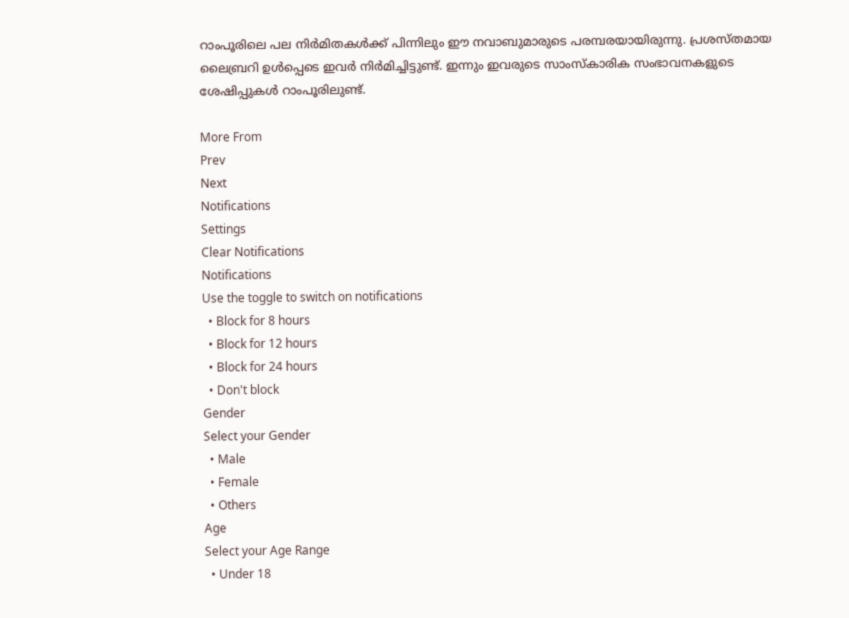റാംപൂരിലെ പല നിര്‍മിതകള്‍ക്ക് പിന്നിലും ഈ നവാബുമാരുടെ പരമ്പരയായിരുന്നു. പ്രശസ്തമായ ലൈബ്രറി ഉള്‍പ്പെടെ ഇവര്‍ നിര്‍മിച്ചിട്ടുണ്ട്. ഇന്നും ഇവരുടെ സാംസ്‌കാരിക സംഭാവനകളുടെ ശേഷിപ്പുകള്‍ റാംപൂരിലുണ്ട്.

More From
Prev
Next
Notifications
Settings
Clear Notifications
Notifications
Use the toggle to switch on notifications
  • Block for 8 hours
  • Block for 12 hours
  • Block for 24 hours
  • Don't block
Gender
Select your Gender
  • Male
  • Female
  • Others
Age
Select your Age Range
  • Under 18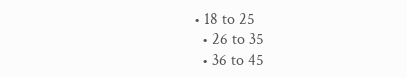• 18 to 25
  • 26 to 35
  • 36 to 45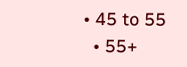• 45 to 55
  • 55+